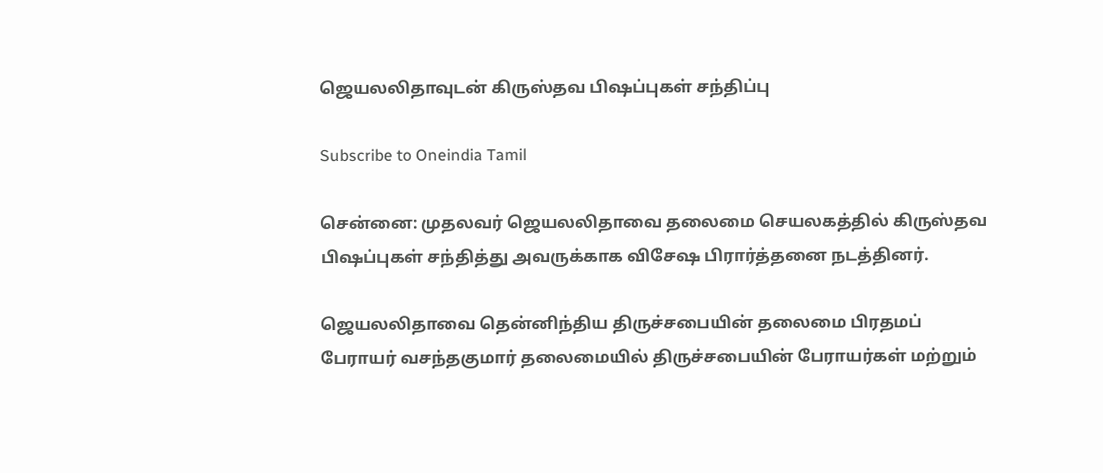ஜெயலலிதாவுடன் கிருஸ்தவ பிஷப்புகள் சந்திப்பு

Subscribe to Oneindia Tamil

சென்னை: முதலவர் ஜெயலலிதாவை தலைமை செயலகத்தில் கிருஸ்தவ பிஷப்புகள் சந்தித்து அவருக்காக விசேஷ பிரார்த்தனை நடத்தினர்.

ஜெயலலிதாவை தென்னிந்திய திருச்சபையின் தலைமை பிரதமப் பேராயர் வசந்தகுமார் தலைமையில் திருச்சபையின் பேராயர்கள் மற்றும்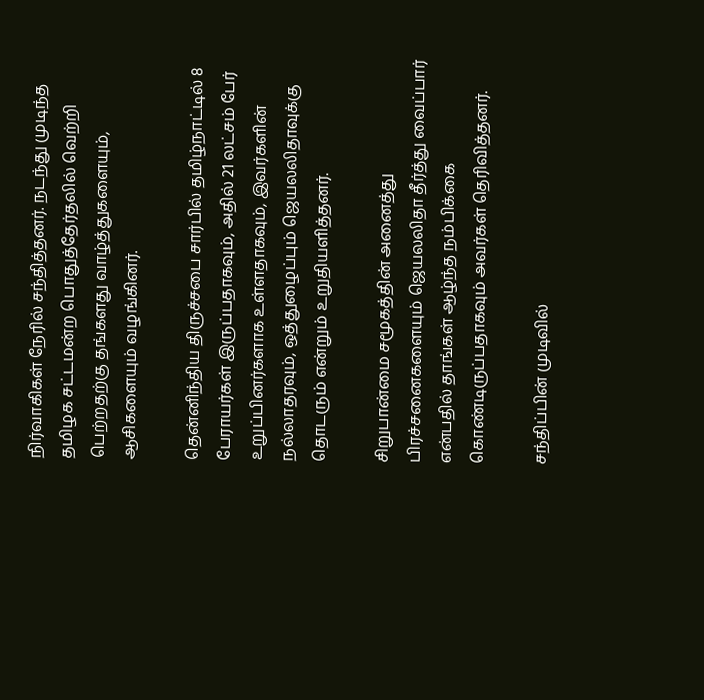நிர்வாகிகள் நேரில் சந்தித்தனர். நடந்து முடிந்த தமிழக சட்டமன்ற பொதுத்தேர்தலில் வெற்றி பெற்றதற்கு தங்களது வாழ்த்துகளையும், ஆசிகளையும் வழங்கினர்.

தென்னிந்திய திருச்சபை சார்பில் தமிழ்நாட்டில் 8 பேராயர்கள் இருப்பதாகவும், அதில் 21 லட்சம் பேர் உறுப்பினர்களாக உள்ளதாகவும், இவர்களின் நல்லாதரவும், ஒத்துழைப்பும் ஜெயலலிதாவுக்கு தொடரும் என்றும் உறுதியளித்தனர்.

சிறுபான்மை சமூகத்தின் அனைத்து பிரச்சனைகளையும் ஜெயலலிதா தீர்த்து வைப்பார் என்பதில் தாங்கள் ஆழ்ந்த நம்பிக்கை கொண்டிருப்பதாகவும் அவர்கள் தெரிவித்தனர்.

சந்திப்பின் முடிவில்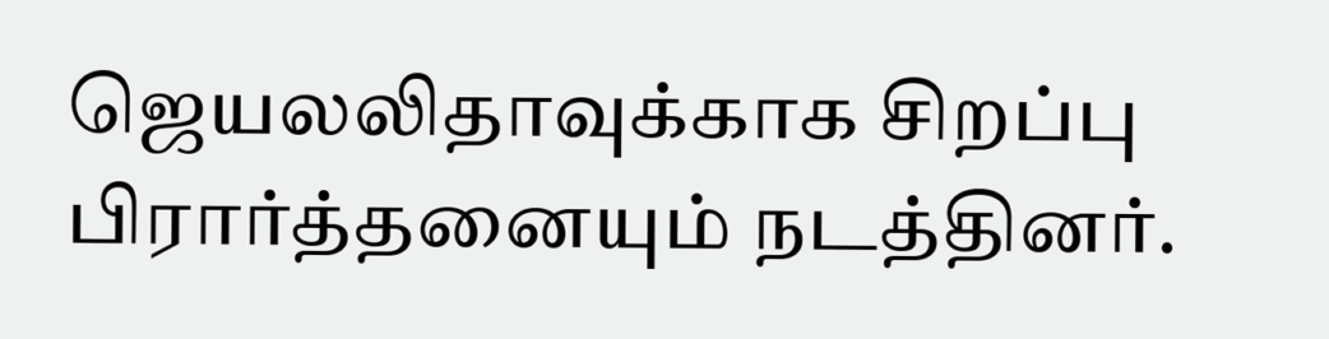ஜெயலலிதாவுக்காக சிறப்பு பிரார்த்தனையும் நடத்தினர்.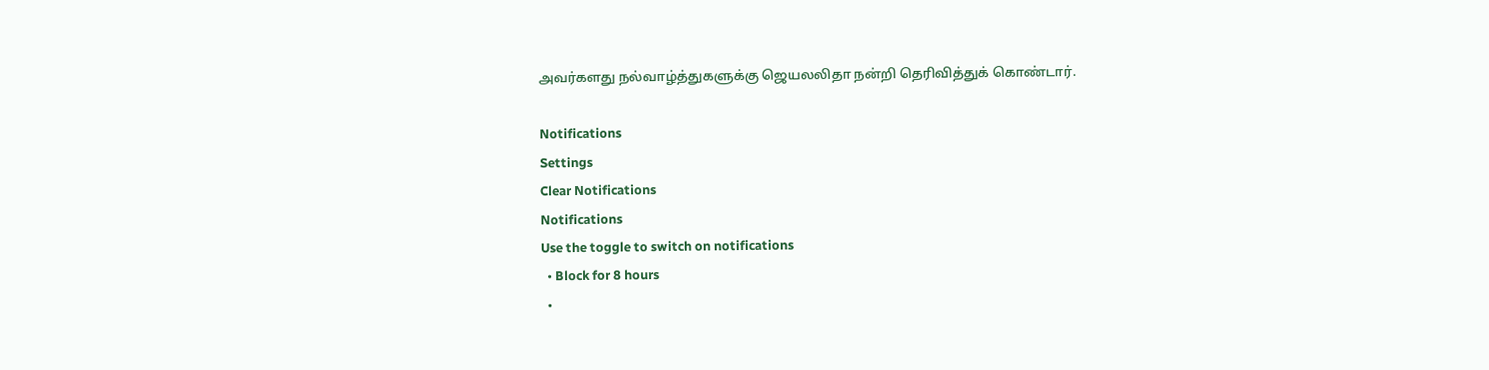அவர்களது நல்வாழ்த்துகளுக்கு ஜெயலலிதா நன்றி தெரிவித்துக் கொண்டார்.

Notifications
Settings
Clear Notifications
Notifications
Use the toggle to switch on notifications
  • Block for 8 hours
  •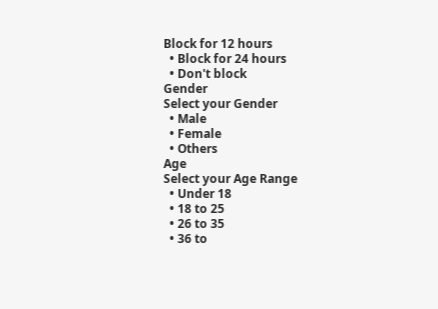Block for 12 hours
  • Block for 24 hours
  • Don't block
Gender
Select your Gender
  • Male
  • Female
  • Others
Age
Select your Age Range
  • Under 18
  • 18 to 25
  • 26 to 35
  • 36 to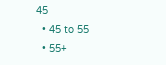45
  • 45 to 55
  • 55+